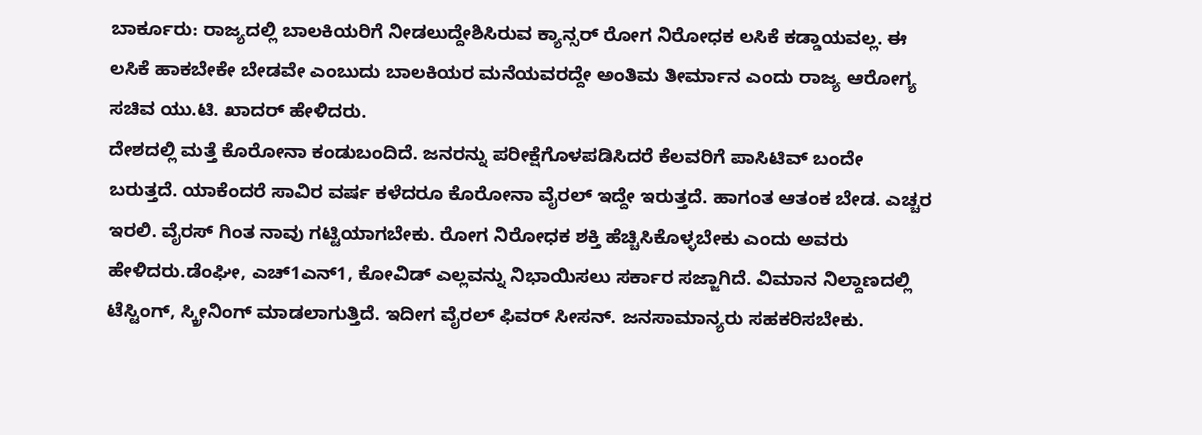ಬಾರ್ಕೂರು: ರಾಜ್ಯದಲ್ಲಿ ಬಾಲಕಿಯರಿಗೆ ನೀಡಲುದ್ದೇಶಿಸಿರುವ ಕ್ಯಾನ್ಸರ್ ರೋಗ ನಿರೋಧಕ ಲಸಿಕೆ ಕಡ್ಡಾಯವಲ್ಲ. ಈ ಲಸಿಕೆ ಹಾಕಬೇಕೇ ಬೇಡವೇ ಎಂಬುದು ಬಾಲಕಿಯರ ಮನೆಯವರದ್ದೇ ಅಂತಿಮ ತೀರ್ಮಾನ ಎಂದು ರಾಜ್ಯ ಆರೋಗ್ಯ ಸಚಿವ ಯು.ಟಿ. ಖಾದರ್ ಹೇಳಿದರು.
ದೇಶದಲ್ಲಿ ಮತ್ತೆ ಕೊರೋನಾ ಕಂಡುಬಂದಿದೆ. ಜನರನ್ನು ಪರೀಕ್ಷೆಗೊಳಪಡಿಸಿದರೆ ಕೆಲವರಿಗೆ ಪಾಸಿಟಿವ್ ಬಂದೇ ಬರುತ್ತದೆ. ಯಾಕೆಂದರೆ ಸಾವಿರ ವರ್ಷ ಕಳೆದರೂ ಕೊರೋನಾ ವೈರಲ್ ಇದ್ದೇ ಇರುತ್ತದೆ. ಹಾಗಂತ ಆತಂಕ ಬೇಡ. ಎಚ್ಚರ ಇರಲಿ. ವೈರಸ್ ಗಿಂತ ನಾವು ಗಟ್ಟಿಯಾಗಬೇಕು. ರೋಗ ನಿರೋಧಕ ಶಕ್ತಿ ಹೆಚ್ಚಿಸಿಕೊಳ್ಳಬೇಕು ಎಂದು ಅವರು ಹೇಳಿದರು.ಡೆಂಘೀ, ಎಚ್1ಎನ್1, ಕೋವಿಡ್ ಎಲ್ಲವನ್ನು ನಿಭಾಯಿಸಲು ಸರ್ಕಾರ ಸಜ್ಜಾಗಿದೆ. ವಿಮಾನ ನಿಲ್ದಾಣದಲ್ಲಿ ಟೆಸ್ಟಿಂಗ್, ಸ್ಕ್ರೀನಿಂಗ್ ಮಾಡಲಾಗುತ್ತಿದೆ. ಇದೀಗ ವೈರಲ್ ಫಿವರ್ ಸೀಸನ್. ಜನಸಾಮಾನ್ಯರು ಸಹಕರಿಸಬೇಕು.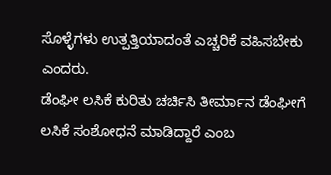ಸೊಳ್ಳೆಗಳು ಉತ್ಪತ್ತಿಯಾದಂತೆ ಎಚ್ಚರಿಕೆ ವಹಿಸಬೇಕು ಎಂದರು.
ಡೆಂಘೀ ಲಸಿಕೆ ಕುರಿತು ಚರ್ಚಿಸಿ ತೀರ್ಮಾನ ಡೆಂಘೀಗೆ ಲಸಿಕೆ ಸಂಶೋಧನೆ ಮಾಡಿದ್ದಾರೆ ಎಂಬ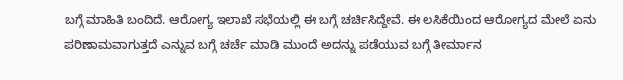ಬಗ್ಗೆ ಮಾಹಿತಿ ಬಂದಿದೆ. ಆರೋಗ್ಯ ಇಲಾಖೆ ಸಭೆಯಲ್ಲಿ ಈ ಬಗ್ಗೆ ಚರ್ಚಿಸಿದ್ದೇವೆ. ಈ ಲಸಿಕೆಯಿಂದ ಆರೋಗ್ಯದ ಮೇಲೆ ಏನು ಪರಿಣಾಮವಾಗುತ್ತದೆ ಎನ್ನುವ ಬಗ್ಗೆ ಚರ್ಚೆ ಮಾಡಿ ಮುಂದೆ ಅದನ್ನು ಪಡೆಯುವ ಬಗ್ಗೆ ತೀರ್ಮಾನ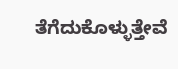ತೆಗೆದುಕೊಳ್ಳುತ್ತೇವೆ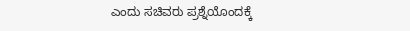ಎಂದು ಸಚಿವರು ಪ್ರಶ್ನೆಯೊಂದಕ್ಕೆ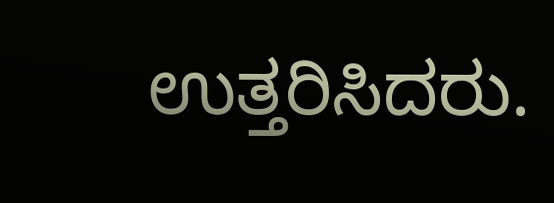ಉತ್ತರಿಸಿದರು.